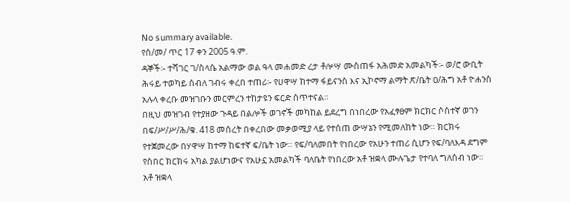No summary available.
የሰ/መ/ ጥር 17 ቀን 2005 ዓ.ም.
ዳኞች፡- ተሻገር ገ/ስላሴ አልማው ወል ዓላ መሐመድ ረታ ቶሎሣ ሙስጠፋ አሕመድ አመልካች፡- ወ/ሮ ውቢት ሕሩይ ተወካይ ሰብለ ገብሩ ቀረበ ተጠሪ፡- የሀዋሣ ከተማ ፋይናንስ እና ኢኮኖማ ልማት ጽ/ቤት ዐ/ሕግ አቶ ዮሐንስ አሉላ ቀረቡ መዝገቡን መርምረን ተከታዩን ፍርድ ሰጥተናል።
በዚህ መዝገብ የተያዘው ጉዳይ በልሎች ወገኖች መካከል ይደረግ በነበረው የአፈፃፀም ክርክር ሶስተኛ ወገን በፍ/ሥ/ሥ/ሕ/ቁ. 418 መሰረት በቀረበው መቃወሚያ ላይ የተሰጠ ውሣኔን የሚመለከት ነው። ክርክሩ የተጀመረው በሃዋሣ ከተማ ከፍተኛ ፍ/ቤት ነው። የፍ/ባለመበት የነበረው የአሁን ተጠሪ ሲሆን የፍ/ባለእዳ ደግም የሰበር ክርክሩ አካል ያልሆነውና የአሁኗ አመልካች ባለቤት የነበረው አቶ ዝቋላ ሙሉጌታ የተባለ ግለሰብ ነው። አቶ ዝቋላ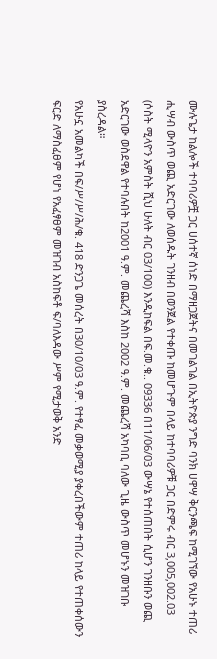ሙሉጌታ ከልሎች ተባባሪዎቿ ጋር ሀሰተኛ ሰነድ በማዘጋጀትና በመገልገል በኢትዮጵያ ንግድ ባንክ ሀዋሣ ቅርንጫፍ ከሚገኘው የአሁኑ ተጠሪ ሒሣብ ውስጥ ወጪ አድርገው ለወሰዱት ገንዘብ በወንጀል የተቀጡ ከመሆጉም በላይ ከተባባሪዎቹ ጋር በድምሩ ብር 3‚005‚002.03 (ሶስት ሚላዮን አምስት ሺህ ሁለት ብር 03/100) እንዲከፍል በፍ.መ.ቁ.. 09336 በ11/06/03 ውሣኔ የተሰጠበት ሲሆን ገንዘቡን ወጪ አድርገው ወስደዋል የተባሉበት ከ2001 ዓ.ም. መጨረሻ እስከ 2002 ዓ.ም. መጨረሻ አካባቢ ባለው ጊዜ ውስጥ መሆኑን መዝገቡ ያስረዳል።
የአሁኗ አመልካች በፍ/ሥ/ሥ/ሕ/ቁ. 418 ድንጋጌ መሰረት በ30/10/03 ዓ.ም. የተፃፈ መቃወሚያ ያቀረበችውም ተጠሪ ከላይ የተጠቀሰውን ፍርድ ለማስፈፀም የሆነ የአፈፃፀም መዝገብ አስከፍቶ ፍ/ባለእዳው ሥም የሚታወቅ አንድ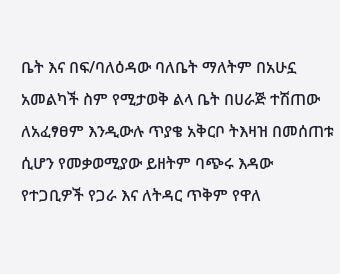ቤት እና በፍ/ባለዕዳው ባለቤት ማለትም በአሁኗ አመልካች ስም የሚታወቅ ልላ ቤት በሀራጅ ተሽጠው ለአፈፃፀም እንዲውሉ ጥያቄ አቅርቦ ትእዛዝ በመሰጠቱ ሲሆን የመቃወሚያው ይዘትም ባጭሩ እዳው የተጋቢዎች የጋራ እና ለትዳር ጥቅም የዋለ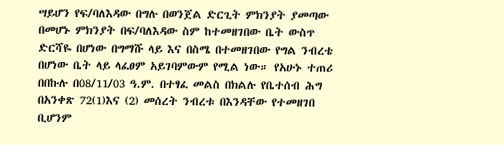ሣይሆን የፍ/ባለእዳው በግሉ በወንጀል ድርጊት ምክንያት ያመጣው በመሆኑ ምክንያት በፍ/ባለእዳው ስም ከተመዘገበው ቤት ውስጥ ድርሻዬ በሆነው በግማሹ ላይ እና በስሜ በተመዘገበው የግል ንብረቴ በሆነው ቤት ላይ ላፈፀም አይገባምውም የሚል ነው። የአሁኑ ተጠሪ በበኩሉ በ08/11/03 ዓ.ም. በተፃፈ መልስ በክልሉ የቤተሰብ ሕግ በአንቀጽ 72(1)እና (2) መሰረት ንብረቱ በእንዳቸው የተመዘገበ ቢሆንም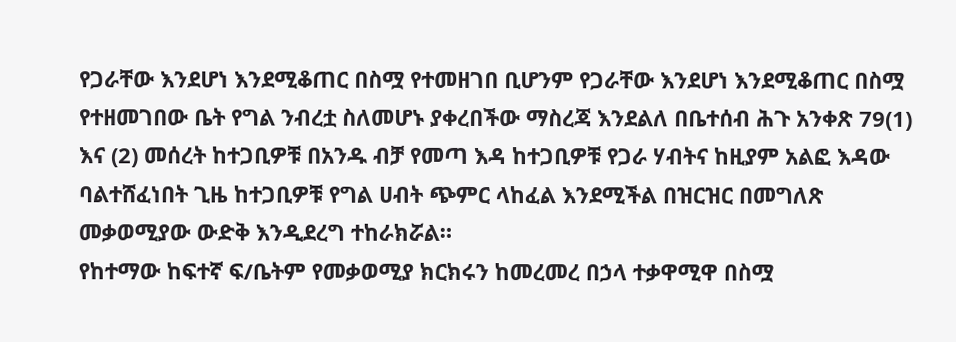የጋራቸው እንደሆነ እንደሚቆጠር በስሟ የተመዘገበ ቢሆንም የጋራቸው እንደሆነ እንደሚቆጠር በስሟ የተዘመገበው ቤት የግል ንብረቷ ስለመሆኑ ያቀረበችው ማስረጃ እንደልለ በቤተሰብ ሕጉ አንቀጽ 79(1) እና (2) መሰረት ከተጋቢዎቹ በአንዱ ብቻ የመጣ እዳ ከተጋቢዎቹ የጋራ ሃብትና ከዚያም አልፎ እዳው ባልተሸፈነበት ጊዜ ከተጋቢዎቹ የግል ሀብት ጭምር ላከፈል እንደሚችል በዝርዝር በመግለጽ መቃወሚያው ውድቅ እንዲደረግ ተከራክሯል።
የከተማው ከፍተኛ ፍ/ቤትም የመቃወሚያ ክርክሩን ከመረመረ በኃላ ተቃዋሚዋ በስሟ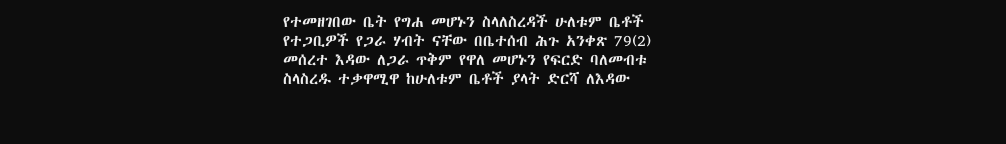የተመዘገበው ቤት የግሐ መሆኑን ስላለስረዳች ሁለቱም ቤቶች የተጋቢዎች የጋራ ሃብት ናቸው በቤተሰብ ሕጉ አንቀጽ 79(2) መሰረተ እዳው ለጋራ ጥቅም የዋለ መሆኑን የፍርድ ባለመብቱ ስላስረዱ ተቃዋሚዋ ከሁለቱም ቤቶች ያላት ድርሻ ለእዳው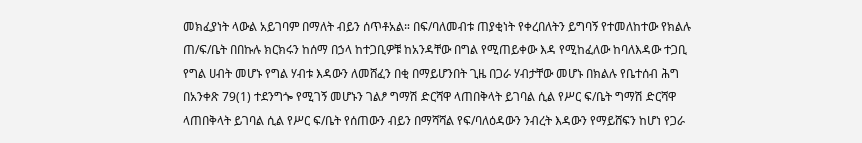መክፈያነት ላውል አይገባም በማለት ብይን ሰጥቶአል። በፍ/ባለመብቱ ጠያቂነት የቀረበለትን ይግባኝ የተመለከተው የክልሉ ጠ/ፍ/ቤት በበኩሉ ክርክሩን ከሰማ በኃላ ከተጋቢዎቹ ከአንዳቸው በግል የሚጠይቀው እዳ የሚከፈለው ከባለእዳው ተጋቢ የግል ሀብት መሆኑ የግል ሃብቱ እዳውን ለመሸፈን በቂ በማይሆንበት ጊዜ በጋራ ሃብታቸው መሆኑ በክልሉ የቤተሰብ ሕግ በአንቀጽ 79(1) ተደንግጐ የሚገኝ መሆኑን ገልፆ ግማሽ ድርሻዋ ላጠበቅላት ይገባል ሲል የሥር ፍ/ቤት ግማሽ ድርሻዋ ላጠበቅላት ይገባል ሲል የሥር ፍ/ቤት የሰጠውን ብይን በማሻሻል የፍ/ባለዕዳውን ንብረት እዳውን የማይሸፍን ከሆነ የጋራ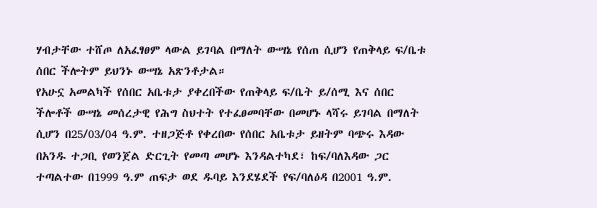ሃብታቸው ተሸጦ ለአፈፃፀም ላውል ይገባል በማለት ውሣኔ የሰጠ ሲሆን የጠቅላይ ፍ/ቤቱ ሰበር ችሎትም ይህንኑ ውሣኔ አጽንቶታል።
የአሁኗ አመልካች የሰበር አቤቱታ ያቀረበችው የጠቅላይ ፍ/ቤት ይ/ሰሚ እና ሰበር ችሎቶች ውሣኔ መሰረታዊ የሕግ ስህተት የተፈፀመባቸው በመሆኑ ላሻሩ ይገባል በማለት ሲሆን በ25/03/04 ዓ.ም. ተዘጋጅቶ የቀረበው የሰበር አቤቱታ ይዘትም ባጭሩ እዳው በአንዱ ተጋቢ የወንጀል ድርጊት የመጣ መሆኑ እንዳልተካደ፣ ከፍ/ባለእዳው ጋር ተጣልተው በ1999 ዓ.ም ጠፍታ ወደ ዱባይ እንደሄደች የፍ/ባለዕዳ በ2001 ዓ.ም.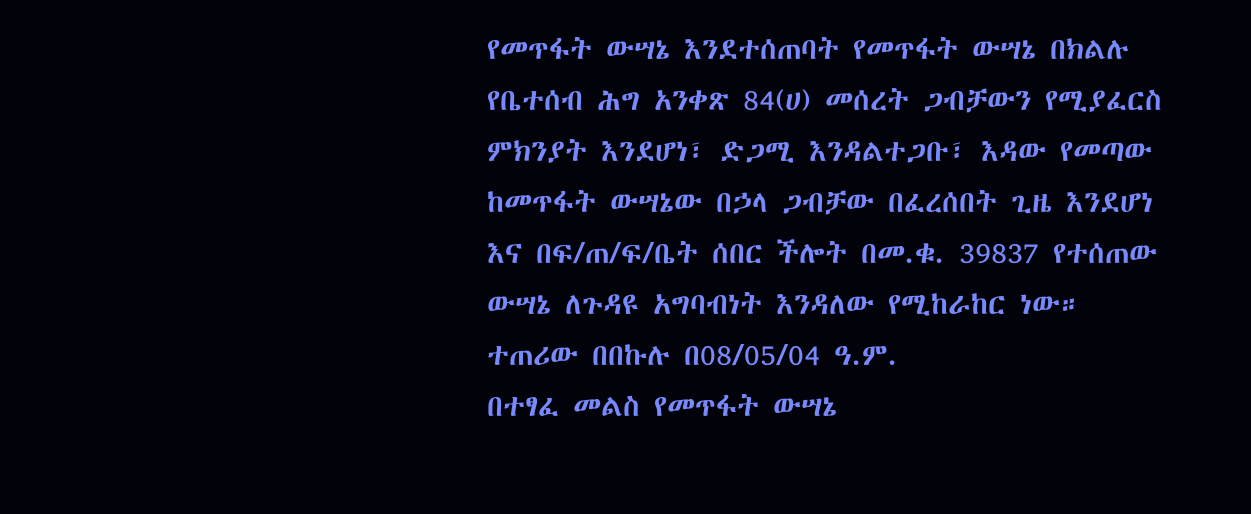የመጥፋት ውሣኔ እንደተሰጠባት የመጥፋት ውሣኔ በክልሉ የቤተሰብ ሕግ አንቀጽ 84(ሀ) መሰረት ጋብቻውን የሚያፈርስ ምክንያት እንደሆነ፣ ድጋሚ እንዳልተጋቡ፣ እዳው የመጣው ከመጥፋት ውሣኔው በኃላ ጋብቻው በፈረሰበት ጊዜ እንደሆነ እና በፍ/ጠ/ፍ/ቤት ሰበር ችሎት በመ.ቁ. 39837 የተሰጠው ውሣኔ ለጉዳዩ አግባብነት እንዳለው የሚከራከር ነው። ተጠሪው በበኩሉ በ08/05/04 ዓ.ም.
በተፃፈ መልስ የመጥፋት ውሣኔ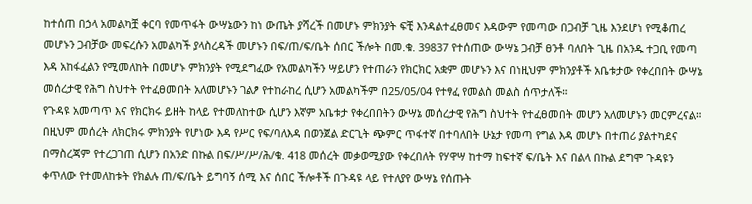ከተሰጠ በኃላ አመልካቿ ቀርባ የመጥፋት ውሣኔውን ከነ ውጤት ያሻረች በመሆኑ ምክንያት ፍቺ እንዳልተፈፀመና እዳውም የመጣው በጋብቻ ጊዜ እንደሆነ የሚቆጠረ መሆኑን ጋብቻው መፍረሱን አመልካች ያላስረዳች መሆኑን በፍ/ጠ/ፍ/ቤት ሰበር ችሎት በመ.ቁ. 39837 የተሰጠው ውሣኔ ጋብቻ ፀንቶ ባለበት ጊዜ በአንዱ ተጋቢ የመጣ እዳ አከፋፈልን የሚመለከት በመሆኑ ምክንያት የሚደግፈው የአመልካችን ሣይሆን የተጠራን የክርክር አቋም መሆኑን እና በነዚህም ምክንያቶች አቤቱታው የቀረበበት ውሣኔ መሰረታዊ የሕግ ስህተት የተፈፀመበት አለመሆኑን ገልፆ የተከራከረ ሲሆን አመልካችም በ25/05/04 የተፃፈ የመልስ መልስ ሰጥታለች።
የጉዳዩ አመጣጥ እና የክርክሩ ይዘት ከላይ የተመለከተው ሲሆን እኛም አቤቱታ የቀረበበትን ውሣኔ መሰረታዊ የሕግ ስህተት የተፈፀመበት መሆን አለመሆኑን መርምረናል።
በዚህም መሰረት ለክርክሩ ምክንያት የሆነው እዳ የሥር የፍ/ባለእዳ በወንጀል ድርጊት ጭምር ጥፋተኛ በተባለበት ሁኔታ የመጣ የግል እዳ መሆኑ በተጠሪ ያልተካደና በማስረጃም የተረጋገጠ ሲሆን በአንድ በኩል በፍ/ሥ/ሥ/ሕ/ቁ. 418 መሰረት መቃወሚያው የቀረበለት የሃዋሣ ከተማ ከፍተኛ ፍ/ቤት እና በልላ በኩል ደግሞ ጉዳዩን ቀጥለው የተመለከቱት የክልሉ ጠ/ፍ/ቤት ይግባኝ ሰሚ እና ሰበር ችሎቶች በጉዳዩ ላይ የተለያየ ውሣኔ የሰጡት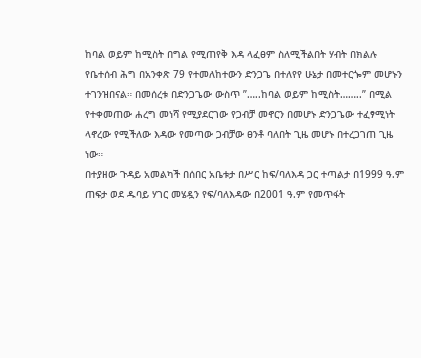ከባል ወይም ከሚስት በግል የሚጠየቅ እዳ ላፈፀም ስለሚችልበት ሃብት በክልሉ የቤተሰብ ሕግ በአንቀጽ 79 የተመለከተውን ድንጋጌ በተለየየ ሁኔታ በመተርጐም መሆኑን ተገንዝበናል። በመሰረቱ በድንጋጌው ውስጥ ”…..ከባል ወይም ከሚስት……..” በሚል የተቀመጠው ሐረግ መነሻ የሚያደርገው የጋብቻ መኖርን በመሆኑ ድንጋጌው ተፈፃሚነት ላኖረው የሚችለው እዳው የመጣው ጋብቻው ፀንቶ ባለበት ጊዜ መሆኑ በተረጋገጠ ጊዜ ነው።
በተያዘው ጉዳይ አመልካች በሰበር አቤቱታ በሥር ከፍ/ባለእዳ ጋር ተጣልታ በ1999 ዓ.ም ጠፍታ ወደ ዱባይ ሃገር መሄዷን የፍ/ባለእዳው በ2001 ዓ.ም የመጥፋት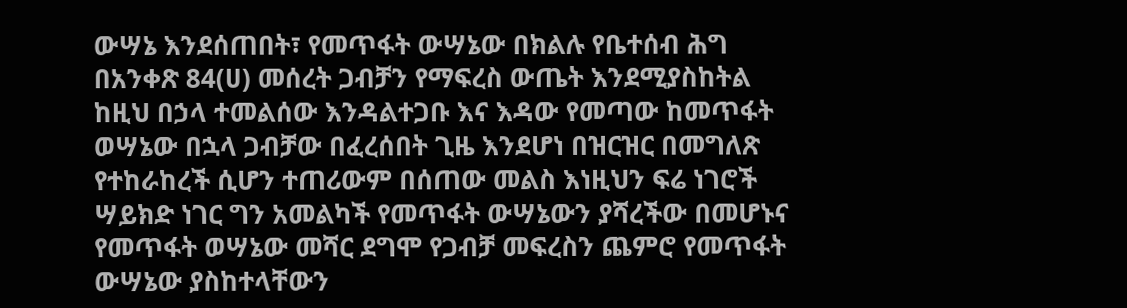ውሣኔ እንደሰጠበት፣ የመጥፋት ውሣኔው በክልሉ የቤተሰብ ሕግ በአንቀጽ 84(ሀ) መሰረት ጋብቻን የማፍረስ ውጤት እንደሚያስከትል ከዚህ በኃላ ተመልሰው እንዳልተጋቡ እና እዳው የመጣው ከመጥፋት ወሣኔው በኋላ ጋብቻው በፈረሰበት ጊዜ እንደሆነ በዝርዝር በመግለጽ የተከራከረች ሲሆን ተጠሪውም በሰጠው መልስ እነዚህን ፍሬ ነገሮች ሣይክድ ነገር ግን አመልካች የመጥፋት ውሣኔውን ያሻረችው በመሆኑና የመጥፋት ወሣኔው መሻር ደግሞ የጋብቻ መፍረስን ጨምሮ የመጥፋት ውሣኔው ያስከተላቸውን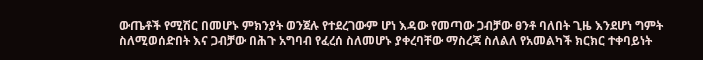ውጤቶች የሚሽር በመሆኑ ምክንያት ወንጀሉ የተደረገውም ሆነ እዳው የመጣው ጋብቻው ፀንቶ ባለበት ጊዜ እንደሆነ ግምት ስለሚወሰድበት እና ጋብቻው በሕጉ አግባብ የፈረሰ ስለመሆኑ ያቀረባቸው ማስረጃ ስለልለ የአመልካች ክርክር ተቀባይነት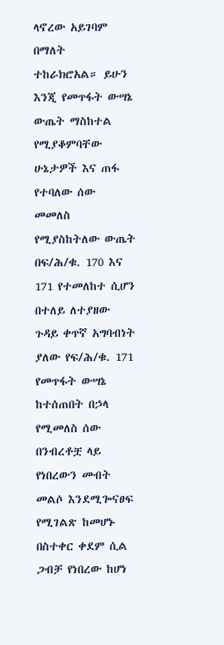ላኖረው አይገባም በማለት ተከራክሮአል። ይሁን እንጂ የመጥፋት ውሣኔ ውጤት ማስከተል የሚያቆምባቸው ሁኔታዎች እና ጠፋ የተባለው ሰው መመለስ የሚያስከትለው ውጤት በፍ/ሕ/ቁ. 170 እና 171 የተመለከተ ሲሆን በተለይ ለተያዘው ጉዳይ ቀጥኛ አግባብነት ያለው የፍ/ሕ/ቁ. 171 የመጥፋት ውሣኔ ከተሰጠበት በኃላ የሚመለስ ሰው በንብረቶቿ ላይ የነበረውን መብት መልሶ እንደሚጐናፀፍ የሚገልጽ ከመሆኑ በስተቀር ቀደም ሲል ጋብቻ የነበረው ከሆነ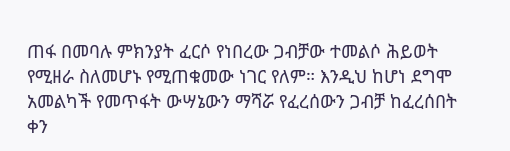ጠፋ በመባሉ ምክንያት ፈርሶ የነበረው ጋብቻው ተመልሶ ሕይወት የሚዘራ ስለመሆኑ የሚጠቁመው ነገር የለም። እንዲህ ከሆነ ደግሞ አመልካች የመጥፋት ውሣኔውን ማሻሯ የፈረሰውን ጋብቻ ከፈረሰበት ቀን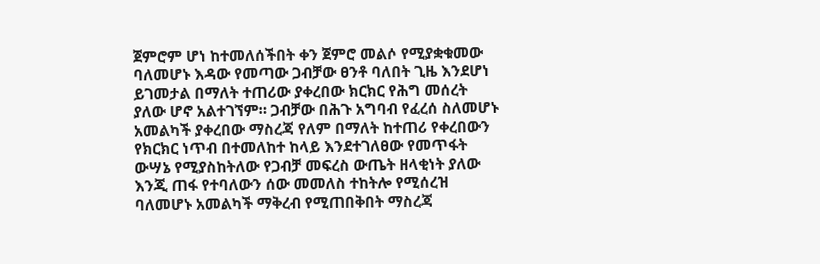ጀምሮም ሆነ ከተመለሰችበት ቀን ጀምሮ መልሶ የሚያቋቁመው ባለመሆኑ እዳው የመጣው ጋብቻው ፀንቶ ባለበት ጊዜ እንደሆነ ይገመታል በማለት ተጠሪው ያቀረበው ክርክር የሕግ መሰረት ያለው ሆኖ አልተገኘም። ጋብቻው በሕጉ አግባብ የፈረሰ ስለመሆኑ አመልካች ያቀረበው ማስረጃ የለም በማለት ከተጠሪ የቀረበውን የክርክር ነጥብ በተመለከተ ከላይ እንደተገለፀው የመጥፋት ውሣኔ የሚያስከትለው የጋብቻ መፍረስ ውጤት ዘላቂነት ያለው እንጂ ጠፋ የተባለውን ሰው መመለስ ተከትሎ የሚሰረዝ ባለመሆኑ አመልካች ማቅረብ የሚጠበቅበት ማስረጃ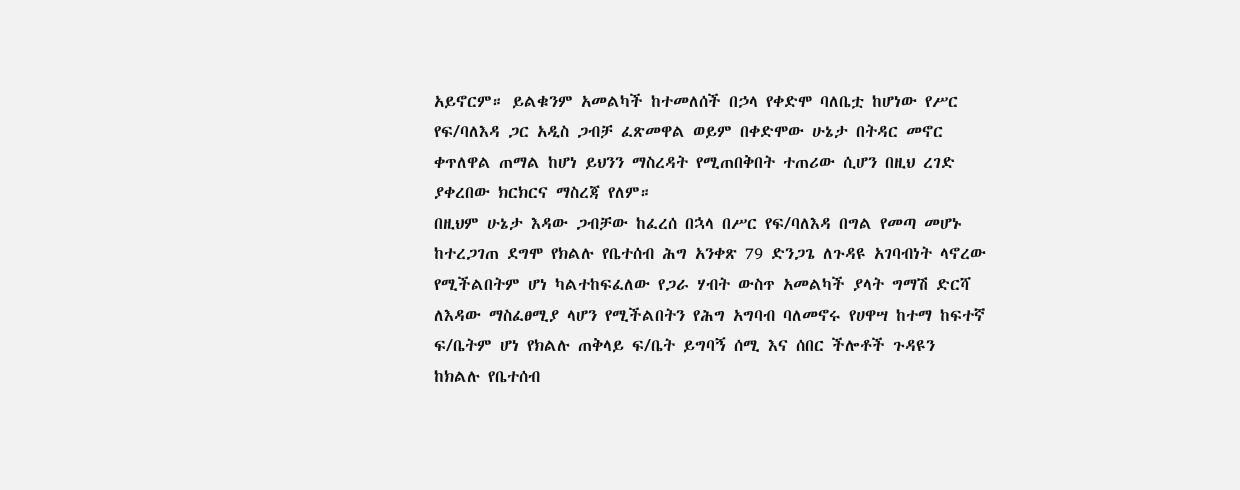አይኖርም። ይልቁንም አመልካች ከተመለሰች በኃላ የቀድሞ ባለቤቷ ከሆነው የሥር የፍ/ባለእዳ ጋር አዲስ ጋብቻ ፈጽመዋል ወይም በቀድሞው ሁኔታ በትዳር መኖር ቀጥለዋል ጠማል ከሆነ ይህንን ማስረዳት የሚጠበቅበት ተጠሪው ሲሆን በዚህ ረገድ ያቀረበው ክርክርና ማስረጃ የለም።
በዚህም ሁኔታ እዳው ጋብቻው ከፈረሰ በኋላ በሥር የፍ/ባለእዳ በግል የመጣ መሆኑ ከተረጋገጠ ደግሞ የክልሉ የቤተሰብ ሕግ አንቀጽ 79 ድንጋጌ ለጉዳዩ አገባብነት ላኖረው የሚችልበትም ሆነ ካልተከፍፈለው የጋራ ሃብት ውስጥ አመልካች ያላት ግማሽ ድርሻ ለእዳው ማስፈፀሚያ ላሆን የሚችልበትን የሕግ አግባብ ባለመኖሩ የሀዋሣ ከተማ ከፍተኛ ፍ/ቤትም ሆነ የክልሉ ጠቅላይ ፍ/ቤት ይግባኝ ሰሚ እና ሰበር ችሎቶች ጉዳዩን ከክልሉ የቤተሰብ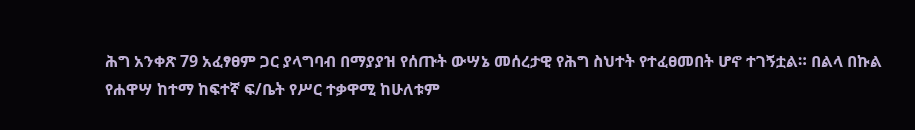ሕግ አንቀጽ 79 አፈፃፀም ጋር ያላግባብ በማያያዝ የሰጡት ውሣኔ መሰረታዊ የሕግ ስህተት የተፈፀመበት ሆኖ ተገኝቷል። በልላ በኩል የሐዋሣ ከተማ ከፍተኛ ፍ/ቤት የሥር ተቃዋሚ ከሁለቱም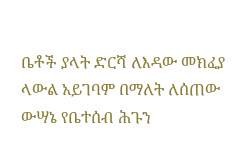ቤቶች ያላት ድርሻ ለእዳው መክፈያ ላውል አይገባም በማለት ለሰጠው ውሣኔ የቤተሰብ ሕጉን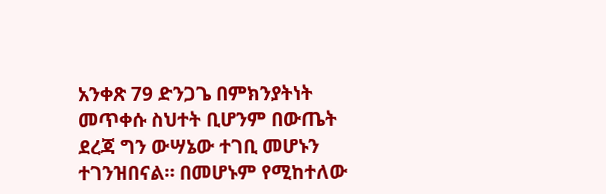አንቀጽ 79 ድንጋጌ በምክንያትነት መጥቀሱ ስህተት ቢሆንም በውጤት ደረጃ ግን ውሣኔው ተገቢ መሆኑን ተገንዝበናል። በመሆኑም የሚከተለው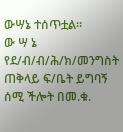ውሣኔ ተሰጥቷል።
ው ሣ ኔ
የደ/ብ/ብ/ሕ/ክ/መንግስት ጠቅላይ ፍ/ቤት ይግባኝ ሰሚ ችሎት በመ.ቁ.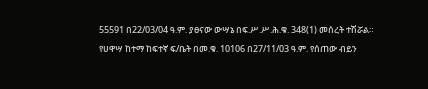55591 በ22/03/04 ዓ.ም. ያፀናው ውሣኔ በፍ.ሥ.ሥ.ሕ.ቁ. 348(1) መሰረት ተሽሯል።
የሀዋሣ ከተማ ከፍተኛ ፍ/ቤት በመ.ቁ. 10106 በ27/11/03 ዓ.ም. የሰጠው ብይን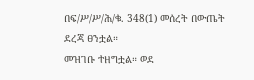በፍ/ሥ/ሥ/ሕ/ቁ. 348(1) መሰረት በውጤት ደረጃ ፀንቷል።
መዝገቡ ተዘግቷል። ወደ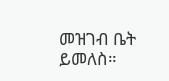መዝገብ ቤት ይመለስ።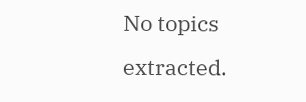No topics extracted.